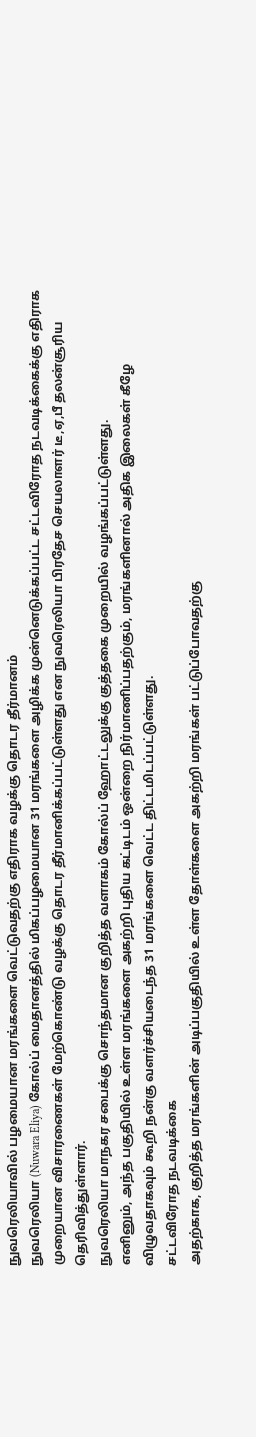நுவரெலியாவில் பழமையான மரங்களை வெட்டுவதற்கு எதிராக வழக்கு தொடர தீர்மானம்
நுவரெலியா (Nuwara Eliya) கோல்ப் மைதானத்தில் மிகப்பழமையான 31 மரங்களை அழிக்க முன்னெடுக்கப்பட்ட சட்டவிரோத நடவடிக்கைக்கு எதிராக முறையான விசாரணைகள் மேற்கொண்டு வழக்கு தொடர தீர்மானிக்கப்பட்டுள்ளது என நுவரெலியா பிரதேச செயலாளர் டீ,ஏ,பீ தலன்சூரிய தெரிவித்துள்ளார்.
நுவரெலியா மாநகர சபைக்கு சொந்தமான குறித்த வளாகம் கோல்ப் ஹோட்டலுக்கு குத்தகை முறையில் வழங்கப்பட்டுள்ளது.
எனினும், அந்த பகுதியில் உள்ள மரங்களை அகற்றி புதிய கட்டிடம் ஒன்றை நிர்மாணிப்பதற்கும், மரங்களினால் அதிக இலைகள் கீழே விழுவதாகவும் கூறி நன்கு வளர்ச்சியடைந்த 31 மரங்களை வெட்ட திட்டமிடப்பட்டுள்ளது.
சட்டவிரோத நடவடிக்கை
அதற்காக, குறித்த மரங்களின் அடிப்பகுதியில் உள்ள தோள்களை அகற்றி மரங்கள் பட்டுப்போவதற்கு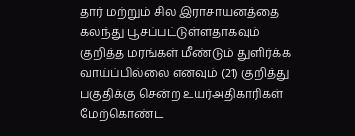தார் மற்றும் சில இராசாயனத்தை கலந்து பூசப்பட்டுள்ளதாகவும் குறித்த மரங்கள் மீண்டும் துளிர்க்க வாய்ப்பில்லை எனவும் (21) குறித்து பகுதிக்கு சென்ற உயர்அதிகாரிகள் மேற்கொண்ட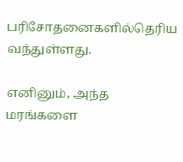பரிசோதனைகளில்தெரிய வந்துள்ளது.

எனினும், அந்த மரங்களை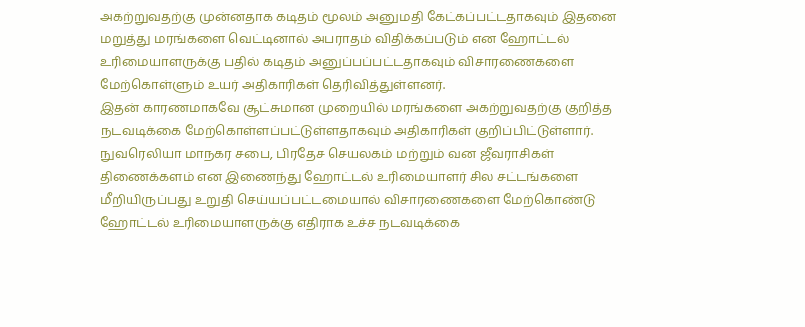அகற்றுவதற்கு முன்னதாக கடிதம் மூலம் அனுமதி கேட்கப்பட்டதாகவும் இதனை மறுத்து மரங்களை வெட்டினால் அபராதம் விதிக்கப்படும் என ஹோட்டல் உரிமையாளருக்கு பதில் கடிதம் அனுப்பப்பட்டதாகவும் விசாரணைகளை மேற்கொள்ளும் உயர் அதிகாரிகள் தெரிவித்துள்ளனர்.
இதன் காரணமாகவே சூட்சுமான முறையில் மரங்களை அகற்றுவதற்கு குறித்த நடவடிக்கை மேற்கொள்ளப்பட்டுள்ளதாகவும் அதிகாரிகள் குறிப்பிட்டுள்ளார்.
நுவரெலியா மாநகர சபை, பிரதேச செயலகம் மற்றும் வன ஜீவராசிகள் திணைக்களம் என இணைந்து ஹோட்டல் உரிமையாளர் சில சட்டங்களை மீறியிருப்பது உறுதி செய்யப்பட்டமையால் விசாரணைகளை மேற்கொண்டு ஹோட்டல் உரிமையாளருக்கு எதிராக உச்ச நடவடிக்கை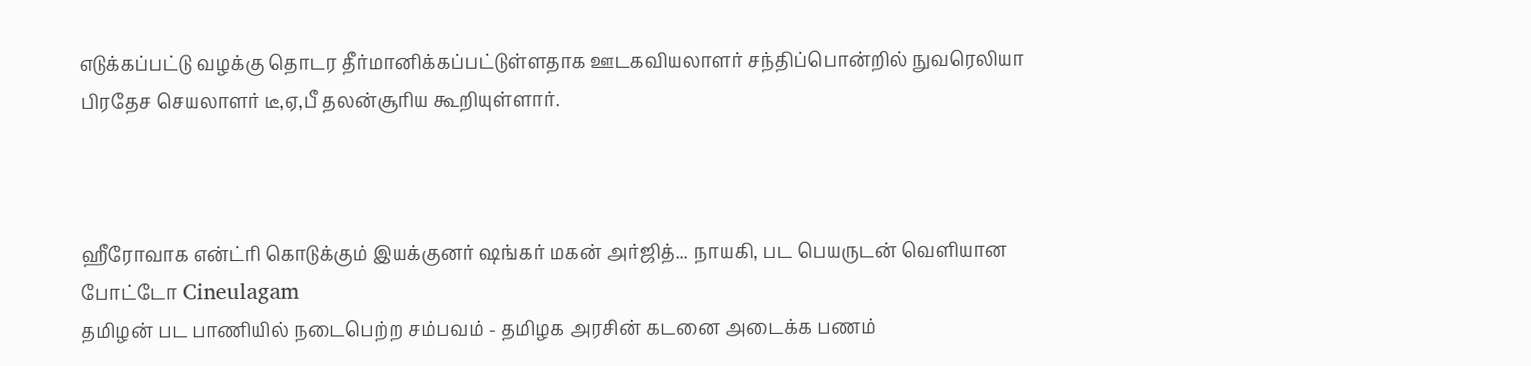எடுக்கப்பட்டு வழக்கு தொடர தீர்மானிக்கப்பட்டுள்ளதாக ஊடகவியலாளர் சந்திப்பொன்றில் நுவரெலியா பிரதேச செயலாளர் டீ,ஏ,பீ தலன்சூரிய கூறியுள்ளார்.



ஹீரோவாக என்ட்ரி கொடுக்கும் இயக்குனர் ஷங்கர் மகன் அர்ஜித்... நாயகி, பட பெயருடன் வெளியான போட்டோ Cineulagam
தமிழன் பட பாணியில் நடைபெற்ற சம்பவம் - தமிழக அரசின் கடனை அடைக்க பணம்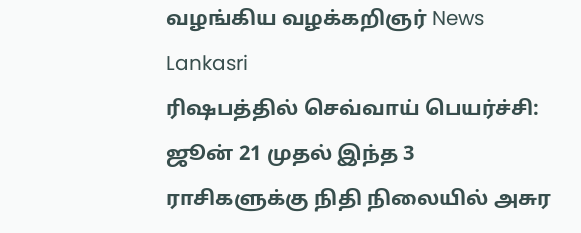வழங்கிய வழக்கறிஞர் News Lankasri
ரிஷபத்தில் செவ்வாய் பெயர்ச்சி: ஜூன் 21 முதல் இந்த 3 ராசிகளுக்கு நிதி நிலையில் அசுர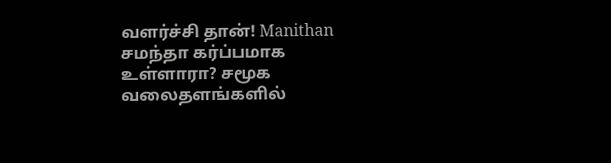வளர்ச்சி தான்! Manithan
சமந்தா கர்ப்பமாக உள்ளாரா? சமூக வலைதளங்களில்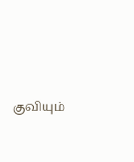குவியும்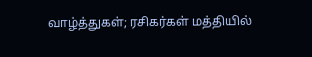வாழ்த்துகள்; ரசிகர்கள் மத்தியில்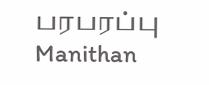பரபரப்பு Manithan